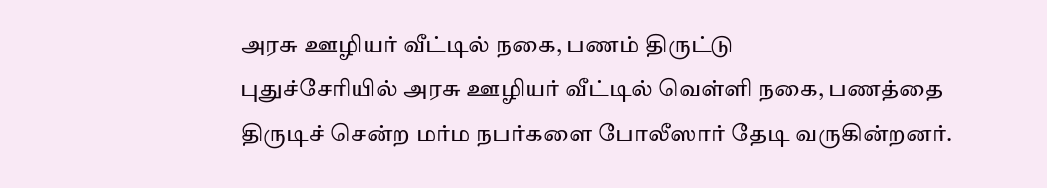அரசு ஊழியர் வீட்டில் நகை, பணம் திருட்டு
புதுச்சேரியில் அரசு ஊழியர் வீட்டில் வெள்ளி நகை, பணத்தை திருடிச் சென்ற மர்ம நபர்களை போலீஸார் தேடி வருகின்றனர்.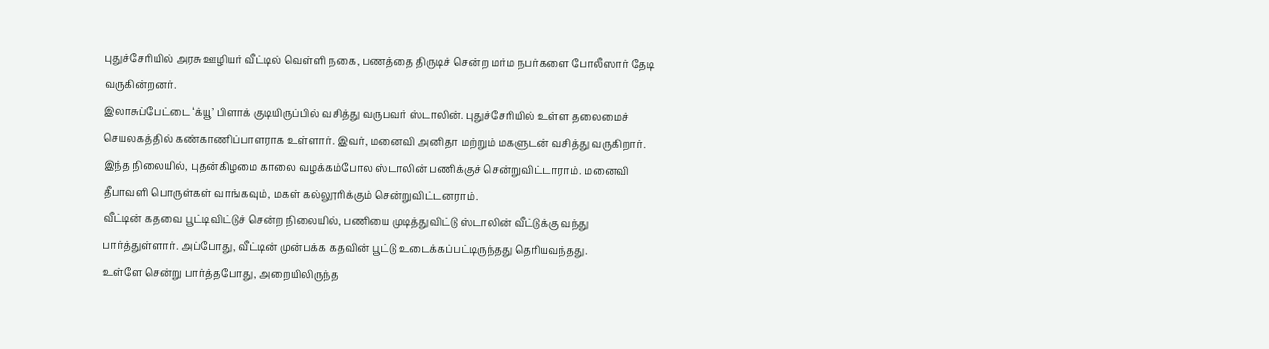புதுச்சேரியில் அரசு ஊழியர் வீட்டில் வெள்ளி நகை, பணத்தை திருடிச் சென்ற மர்ம நபர்களை போலீஸார் தேடி வருகின்றனர்.
இலாசுப்பேட்டை ‘க்யூ’ பிளாக் குடியிருப்பில் வசித்து வருபவர் ஸ்டாலின். புதுச்சேரியில் உள்ள தலைமைச் செயலகத்தில் கண்காணிப்பாளராக உள்ளார். இவர், மனைவி அனிதா மற்றும் மகளுடன் வசித்து வருகிறார்.
இந்த நிலையில், புதன்கிழமை காலை வழக்கம்போல ஸ்டாலின் பணிக்குச் சென்றுவிட்டாராம். மனைவி தீபாவளி பொருள்கள் வாங்கவும், மகள் கல்லூரிக்கும் சென்றுவிட்டனராம்.
வீட்டின் கதவை பூட்டிவிட்டுச் சென்ற நிலையில், பணியை முடித்துவிட்டு ஸ்டாலின் வீட்டுக்கு வந்து பார்த்துள்ளார். அப்போது, வீட்டின் முன்பக்க கதவின் பூட்டு உடைக்கப்பட்டிருந்தது தெரியவந்தது.
உள்ளே சென்று பார்த்தபோது, அறையிலிருந்த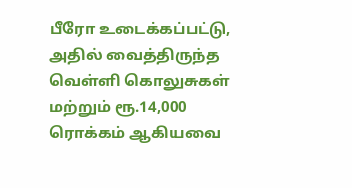பீரோ உடைக்கப்பட்டு, அதில் வைத்திருந்த வெள்ளி கொலுசுகள் மற்றும் ரூ.14,000 ரொக்கம் ஆகியவை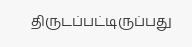திருடப்பட்டிருப்பது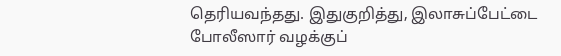தெரியவந்தது. இதுகுறித்து, இலாசுப்பேட்டை போலீஸார் வழக்குப்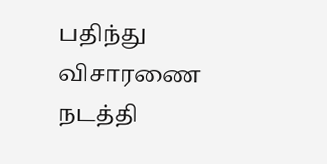பதிந்து விசாரணை நடத்தி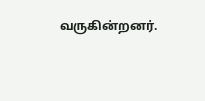வருகின்றனர்.